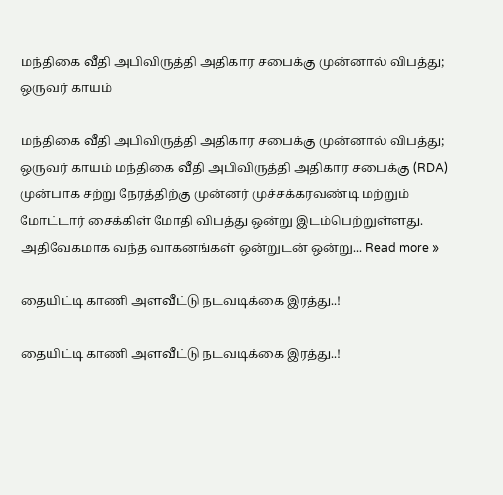மந்திகை வீதி அபிவிருத்தி அதிகார சபைக்கு முன்னால் விபத்து; ஒருவர் காயம்

மந்திகை வீதி அபிவிருத்தி அதிகார சபைக்கு முன்னால் விபத்து; ஒருவர் காயம் மந்திகை வீதி அபிவிருத்தி அதிகார சபைக்கு (RDA) முன்பாக சற்று நேரத்திற்கு முன்னர் முச்சக்கரவண்டி மற்றும் மோட்டார் சைக்கிள் மோதி விபத்து ஒன்று இடம்பெற்றுள்ளது. அதிவேகமாக வந்த வாகனங்கள் ஒன்றுடன் ஒன்று... Read more »

தையிட்டி காணி அளவீட்டு நடவடிக்கை இரத்து..!

தையிட்டி காணி அளவீட்டு நடவடிக்கை இரத்து..!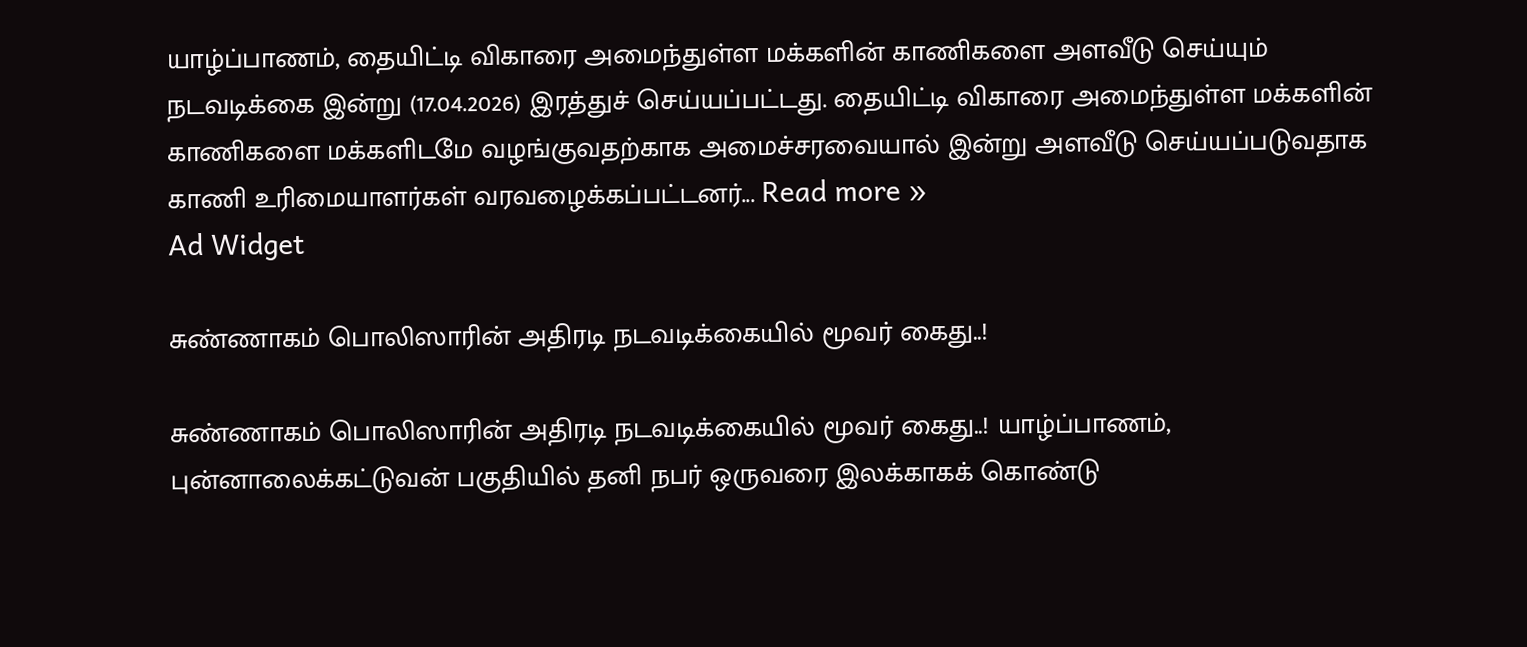யாழ்ப்பாணம், தையிட்டி விகாரை அமைந்துள்ள மக்களின் காணிகளை அளவீடு செய்யும் நடவடிக்கை இன்று (17.04.2026) இரத்துச் செய்யப்பட்டது. தையிட்டி விகாரை அமைந்துள்ள மக்களின் காணிகளை மக்களிடமே வழங்குவதற்காக அமைச்சரவையால் இன்று அளவீடு செய்யப்படுவதாக காணி உரிமையாளர்கள் வரவழைக்கப்பட்டனர்... Read more »
Ad Widget

சுண்ணாகம் பொலிஸாரின் அதிரடி நடவடிக்கையில் மூவர் கைது..!

சுண்ணாகம் பொலிஸாரின் அதிரடி நடவடிக்கையில் மூவர் கைது..! யாழ்ப்பாணம், புன்னாலைக்கட்டுவன் பகுதியில் தனி நபர் ஒருவரை இலக்காகக் கொண்டு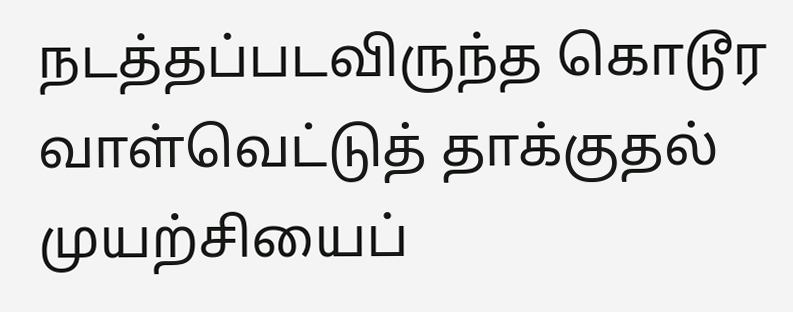நடத்தப்படவிருந்த கொடூர வாள்வெட்டுத் தாக்குதல் முயற்சியைப்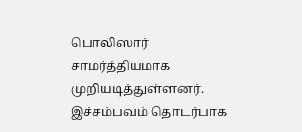பொலிஸார் சாமர்த்தியமாக முறியடித்துள்ளனர். இச்சம்பவம் தொடர்பாக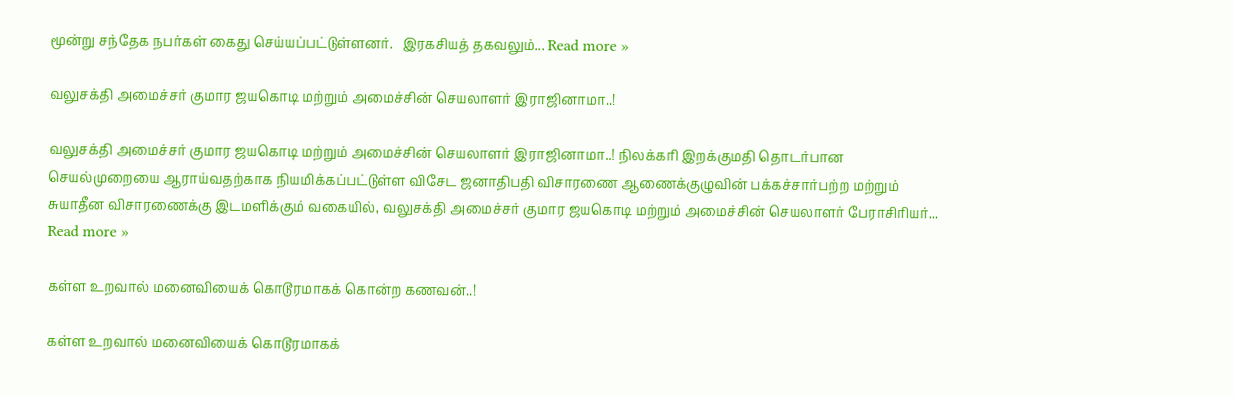மூன்று சந்தேக நபர்கள் கைது செய்யப்பட்டுள்ளனர்.   இரகசியத் தகவலும்... Read more »

வலுசக்தி அமைச்சர் குமார ஜயகொடி மற்றும் அமைச்சின் செயலாளர் இராஜினாமா..!

வலுசக்தி அமைச்சர் குமார ஜயகொடி மற்றும் அமைச்சின் செயலாளர் இராஜினாமா..! நிலக்கரி இறக்குமதி தொடர்பான செயல்முறையை ஆராய்வதற்காக நியமிக்கப்பட்டுள்ள விசேட ஜனாதிபதி விசாரணை ஆணைக்குழுவின் பக்கச்சார்பற்ற மற்றும் சுயாதீன விசாரணைக்கு இடமளிக்கும் வகையில், வலுசக்தி அமைச்சர் குமார ஜயகொடி மற்றும் அமைச்சின் செயலாளர் பேராசிரியர்... Read more »

கள்ள உறவால் மனைவியைக் கொடூரமாகக் கொன்ற கணவன்..!

கள்ள உறவால் மனைவியைக் கொடூரமாகக்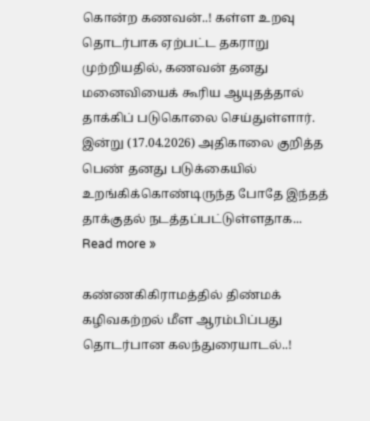கொன்ற கணவன்..! கள்ள உறவு தொடர்பாக ஏற்பட்ட தகராறு முற்றியதில், கணவன் தனது மனைவியைக் கூரிய ஆயுதத்தால் தாக்கிப் படுகொலை செய்துள்ளார். இன்று (17.04.2026) அதிகாலை குறித்த பெண் தனது படுக்கையில் உறங்கிக்கொண்டிருந்த போதே இந்தத் தாக்குதல் நடத்தப்பட்டுள்ளதாக... Read more »

கண்ணகிகிராமத்தில் திண்மக் கழிவகற்றல் மீள ஆரம்பிப்பது தொடர்பான கலந்துரையாடல்..!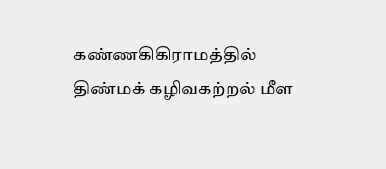கண்ணகிகிராமத்தில் திண்மக் கழிவகற்றல் மீள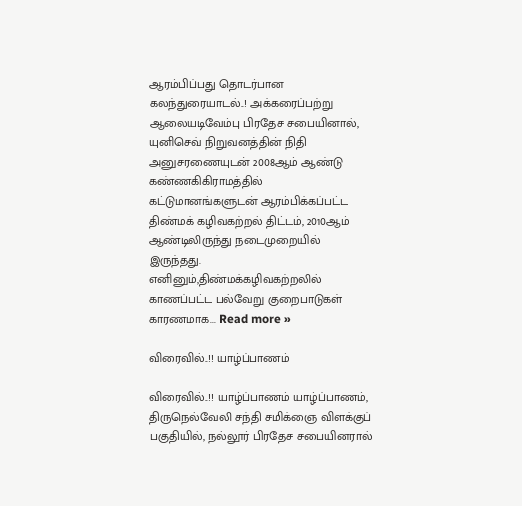ஆரம்பிப்பது தொடர்பான கலந்துரையாடல்..! அக்கரைப்பற்று ஆலையடிவேம்பு பிரதேச சபையினால், யுனிசெவ் நிறுவனத்தின் நிதி அனுசரணையுடன் 2008ஆம் ஆண்டு கண்ணகிகிராமத்தில் கட்டுமானங்களுடன் ஆரம்பிக்கப்பட்ட திண்மக் கழிவகற்றல் திட்டம், 2010ஆம் ஆண்டிலிருந்து நடைமுறையில் இருந்தது. எனினும்,திண்மக்கழிவகற்றலில் காணப்பட்ட பல்வேறு குறைபாடுகள் காரணமாக... Read more »

விரைவில்..!! யாழ்ப்பாணம்

விரைவில்..!! யாழ்ப்பாணம் யாழ்ப்பாணம், திருநெல்வேலி சந்தி சமிக்ஞை விளக்குப் பகுதியில், நல்லூர் பிரதேச சபையினரால்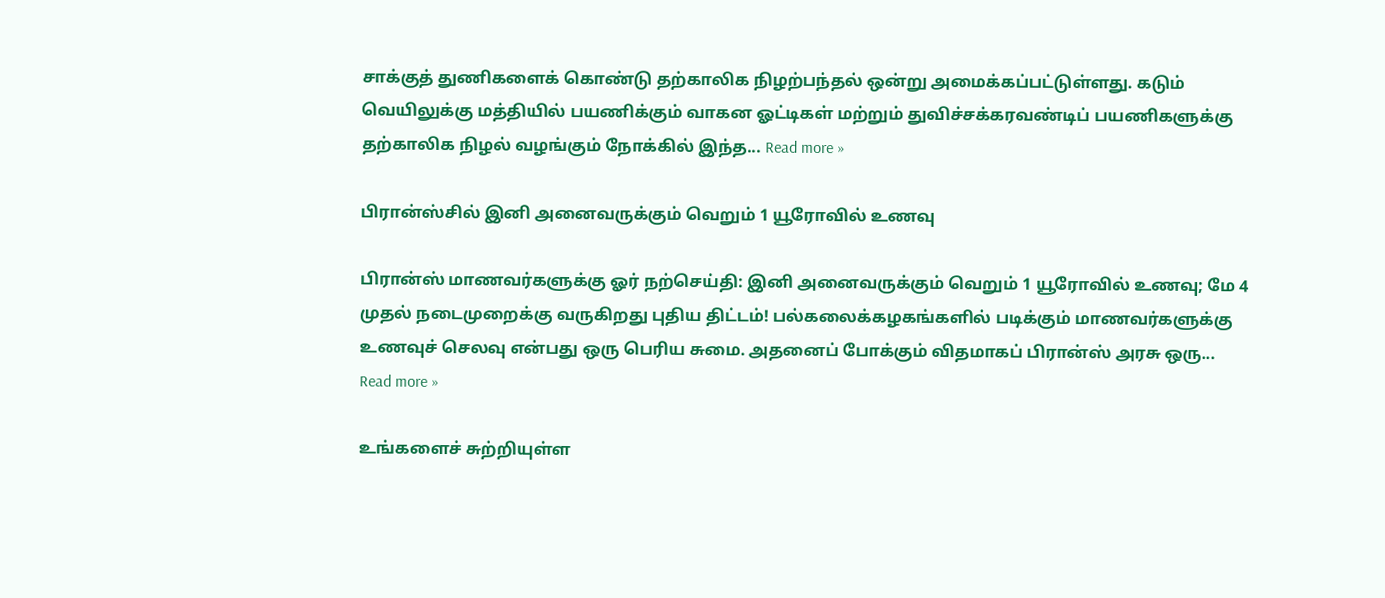சாக்குத் துணிகளைக் கொண்டு தற்காலிக நிழற்பந்தல் ஒன்று அமைக்கப்பட்டுள்ளது. கடும் வெயிலுக்கு மத்தியில் பயணிக்கும் வாகன ஓட்டிகள் மற்றும் துவிச்சக்கரவண்டிப் பயணிகளுக்கு தற்காலிக நிழல் வழங்கும் நோக்கில் இந்த... Read more »

பிரான்ஸ்சில் இனி அனைவருக்கும் வெறும் 1 யூரோவில் உணவு

பிரான்ஸ் மாணவர்களுக்கு ஓர் நற்செய்தி: இனி அனைவருக்கும் வெறும் 1 யூரோவில் உணவு; மே 4 முதல் நடைமுறைக்கு வருகிறது புதிய திட்டம்! பல்கலைக்கழகங்களில் படிக்கும் மாணவர்களுக்கு உணவுச் செலவு என்பது ஒரு பெரிய சுமை. அதனைப் போக்கும் விதமாகப் பிரான்ஸ் அரசு ஒரு... Read more »

உங்களைச் சுற்றியுள்ள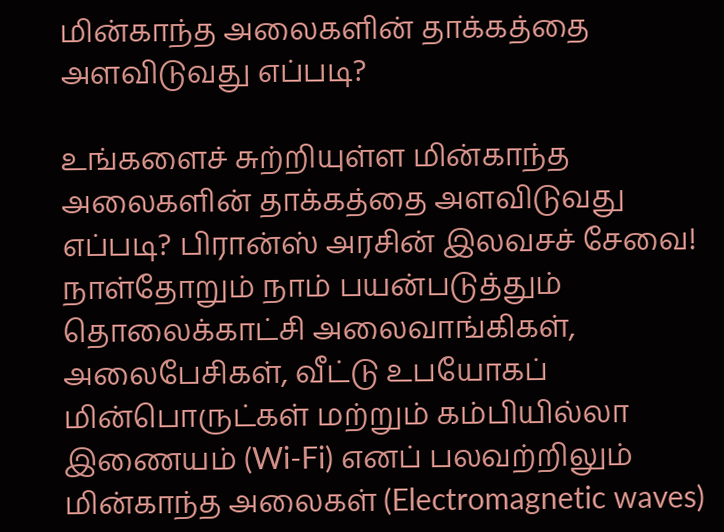மின்காந்த அலைகளின் தாக்கத்தை அளவிடுவது எப்படி?

உங்களைச் சுற்றியுள்ள மின்காந்த அலைகளின் தாக்கத்தை அளவிடுவது எப்படி? பிரான்ஸ் அரசின் இலவசச் சேவை! நாள்தோறும் நாம் பயன்படுத்தும் தொலைக்காட்சி அலைவாங்கிகள், அலைபேசிகள், வீட்டு உபயோகப் மின்பொருட்கள் மற்றும் கம்பியில்லா இணையம் (Wi-Fi) எனப் பலவற்றிலும் மின்காந்த அலைகள் (Electromagnetic waves)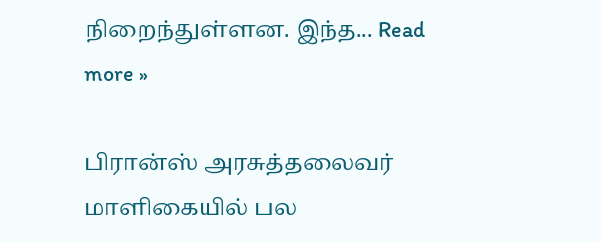நிறைந்துள்ளன. இந்த... Read more »

பிரான்ஸ் அரசுத்தலைவர் மாளிகையில் பல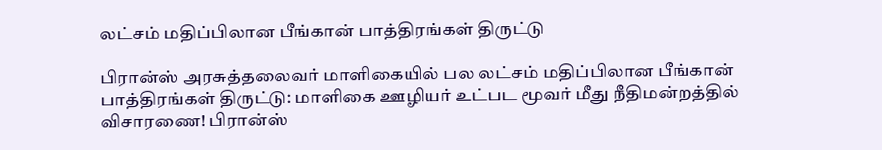லட்சம் மதிப்பிலான பீங்கான் பாத்திரங்கள் திருட்டு

பிரான்ஸ் அரசுத்தலைவர் மாளிகையில் பல லட்சம் மதிப்பிலான பீங்கான் பாத்திரங்கள் திருட்டு: மாளிகை ஊழியர் உட்பட மூவர் மீது நீதிமன்றத்தில் விசாரணை! பிரான்ஸ்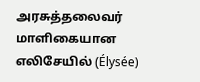அரசுத்தலைவர் மாளிகையான எலிசேயில் (Élysée)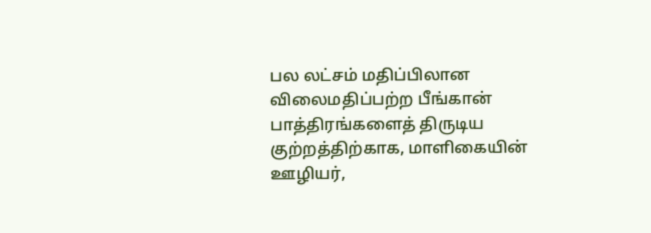பல லட்சம் மதிப்பிலான விலைமதிப்பற்ற பீங்கான் பாத்திரங்களைத் திருடிய குற்றத்திற்காக, மாளிகையின் ஊழியர்,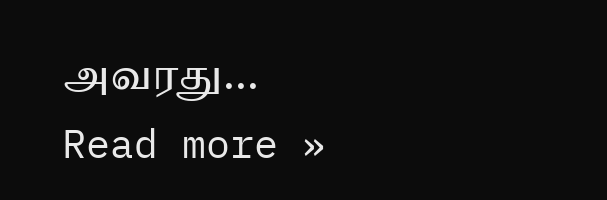அவரது... Read more »